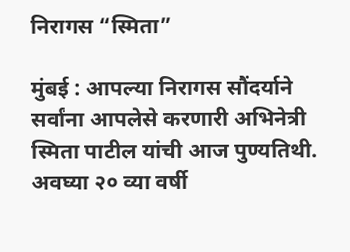निरागस “स्मिता”

मुंबई : आपल्या निरागस सौंदर्याने सर्वांना आपलेसे करणारी अभिनेत्री स्मिता पाटील यांची आज पुण्यतिथी. अवघ्या २० व्या वर्षी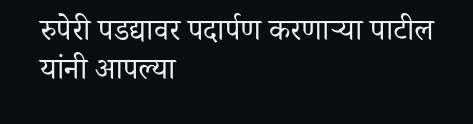रुपेरी पडद्यावर पदार्पण करणाऱ्या पाटील यांनी आपल्या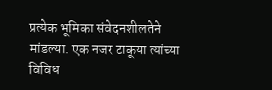प्रत्येक भूमिका संवेदनशीलतेने मांडल्या. एक नजर टाकूया त्यांच्या विविध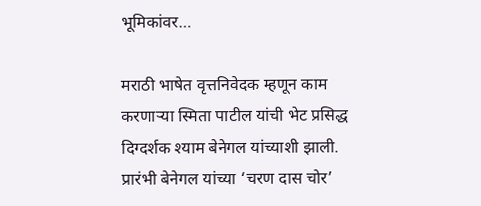भूमिकांवर…

मराठी भाषेत वृत्तनिवेदक म्हणून काम करणाऱ्या स्मिता पाटील यांची भेट प्रसिद्ध दिग्दर्शक श्याम बेनेगल यांच्याशी झाली. प्रारंभी बेनेगल यांच्या ‘चरण दास चोर’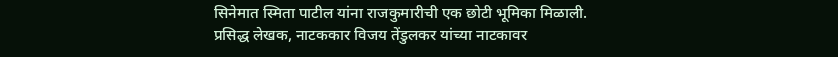सिनेमात स्मिता पाटील यांना राजकुमारीची एक छोटी भूमिका मिळाली.
प्रसिद्ध लेखक, नाटककार विजय तेंडुलकर यांच्या नाटकावर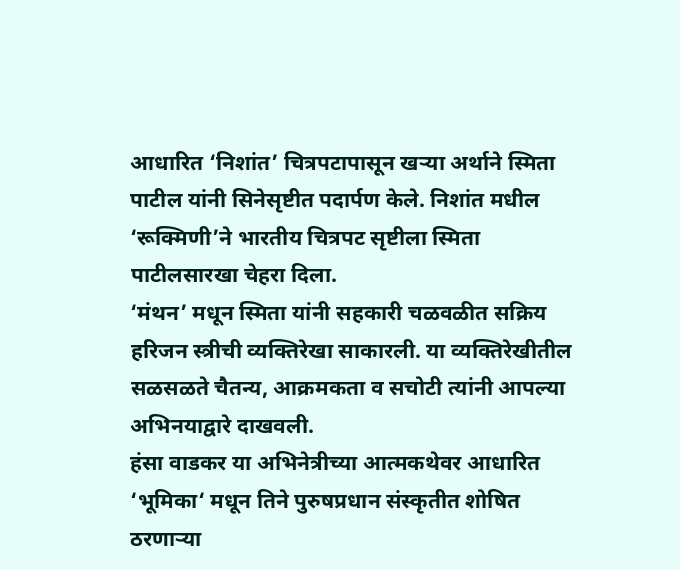आधारित ‘निशांत’ चित्रपटापासून खऱ्या अर्थाने स्मिता पाटील यांनी सिनेसृष्टीत पदार्पण केले. निशांत मधील ‘रूक्मिणी’ने भारतीय चित्रपट सृष्टीला स्मिता पाटीलसारखा चेहरा दिला.
‘मंथन’ मधून स्मिता यांनी सहकारी चळवळीत सक्रिय हरिजन स्त्रीची व्यक्तिरेखा साकारली. या व्यक्तिरेखीतील सळसळते चैतन्य, आक्रमकता व सचोटी त्यांनी आपल्या अभिनयाद्वारे दाखवली.
हंसा वाडकर या अभिनेत्रीच्या आत्मकथेवर आधारित ‘भूमिका‘ मधून तिने पुरुषप्रधान संस्कृतीत शोषित ठरणाऱ्या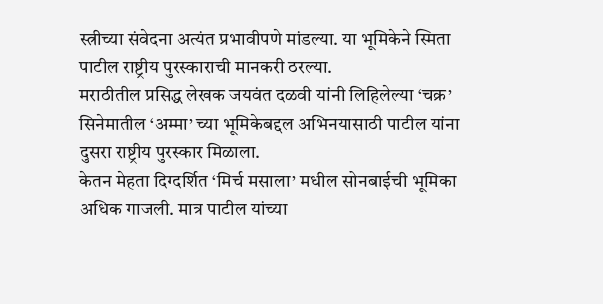स्त्रीच्या संवेदना अत्यंत प्रभावीपणे मांडल्या. या भूमिकेने स्मिता पाटील राष्ट्रीय पुरस्काराची मानकरी ठरल्या.
मराठीतील प्रसिद्ध लेखक जयवंत दळवी यांनी लिहिलेल्या ‘चक्र’ सिनेमातील ‘अम्मा’ च्या भूमिकेबद्दल अभिनयासाठी पाटील यांना दुसरा राष्ट्रीय पुरस्कार मिळाला.
केतन मेहता दिग्दर्शित ‘मिर्च मसाला’ मधील सोनबाईची भूमिका अधिक गाजली. मात्र पाटील यांच्या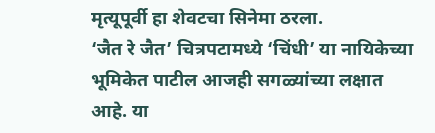मृत्यूपूर्वी हा शेवटचा सिनेमा ठरला.
‘जैत रे जैत’ चित्रपटामध्ये ‘चिंधी’ या नायिकेच्या भूमिकेत पाटील आजही सगळ्यांच्या लक्षात आहे. या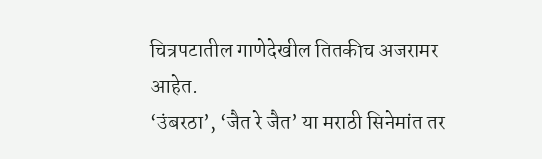चित्रपटातील गाणेदेखील तितकीच अजरामर आहेत.
‘उंबरठा’, ‘जैत रे जैत’ या मराठी सिनेमांत तर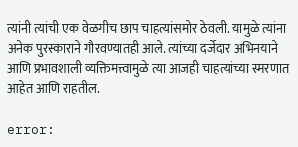त्यांनी त्यांची एक वेळगीच छाप चाहत्यांसमोर ठेवली. यामुळे त्यांना अनेक पुरस्काराने गौरवण्यातही आले. त्यांच्या दर्जेदार अभिनयाने आणि प्रभावशाली व्यक्तिमत्त्वामुळे त्या आजही चाहत्यांच्या स्मरणात आहेत आणि राहतील.

error: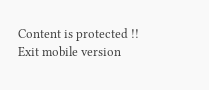Content is protected !!
Exit mobile version